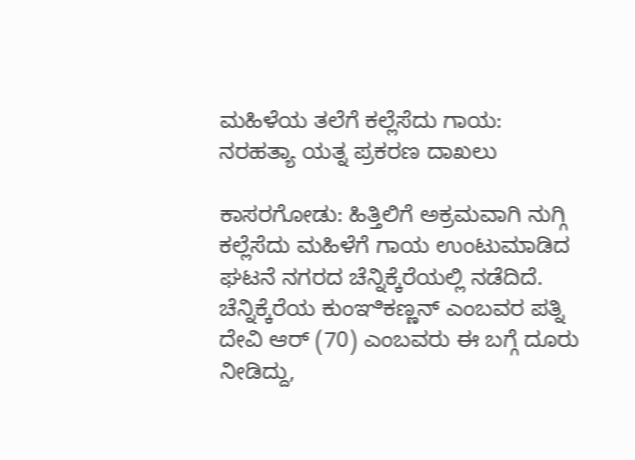ಮಹಿಳೆಯ ತಲೆಗೆ ಕಲ್ಲೆಸೆದು ಗಾಯ: ನರಹತ್ಯಾ ಯತ್ನ ಪ್ರಕರಣ ದಾಖಲು

ಕಾಸರಗೋಡು: ಹಿತ್ತಿಲಿಗೆ ಅಕ್ರಮವಾಗಿ ನುಗ್ಗಿ ಕಲ್ಲೆಸೆದು ಮಹಿಳೆಗೆ ಗಾಯ ಉಂಟುಮಾಡಿದ ಘಟನೆ ನಗರದ ಚೆನ್ನಿಕ್ಕೆರೆಯಲ್ಲಿ ನಡೆದಿದೆ. ಚೆನ್ನಿಕ್ಕೆರೆಯ ಕುಂಞಿಕಣ್ಣನ್ ಎಂಬವರ ಪತ್ನಿ ದೇವಿ ಆರ್ (70) ಎಂಬವರು ಈ ಬಗ್ಗೆ ದೂರು ನೀಡಿದ್ದು,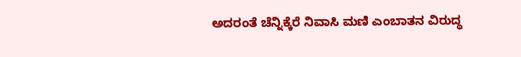ಅದರಂತೆ ಚೆನ್ನಿಕ್ಕೆರೆ ನಿವಾಸಿ ಮಣಿ ಎಂಬಾತನ ವಿರುದ್ಧ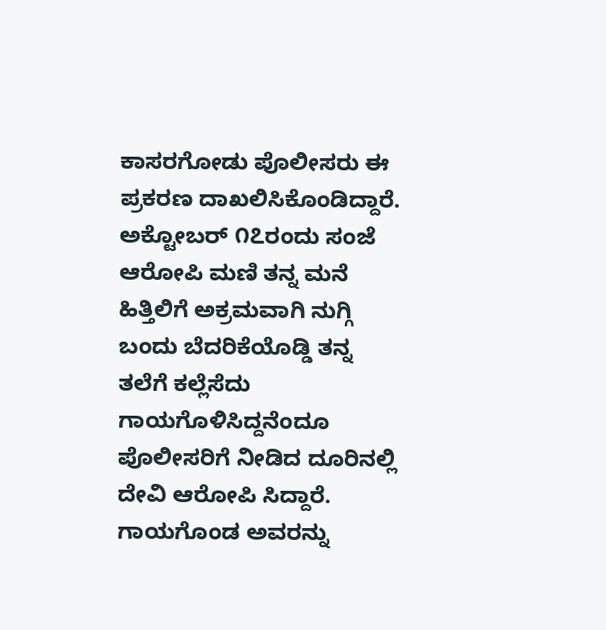ಕಾಸರಗೋಡು ಪೊಲೀಸರು ಈ ಪ್ರಕರಣ ದಾಖಲಿಸಿಕೊಂಡಿದ್ದಾರೆ.  ಅಕ್ಟೋಬರ್ ೧೭ರಂದು ಸಂಜೆ ಆರೋಪಿ ಮಣಿ ತನ್ನ ಮನೆ ಹಿತ್ತಿಲಿಗೆ ಅಕ್ರಮವಾಗಿ ನುಗ್ಗಿ ಬಂದು ಬೆದರಿಕೆಯೊಡ್ಡಿ ತನ್ನ ತಲೆಗೆ ಕಲ್ಲೆಸೆದು ಗಾಯಗೊಳಿಸಿದ್ದನೆಂದೂ ಪೊಲೀಸರಿಗೆ ನೀಡಿದ ದೂರಿನಲ್ಲಿ ದೇವಿ ಆರೋಪಿ ಸಿದ್ದಾರೆ.  ಗಾಯಗೊಂಡ ಅವರನ್ನು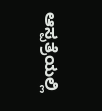ಆಸ್ಪತ್ರೆಯಲ್ಲಿ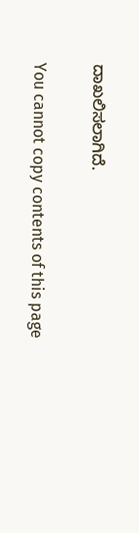ದಾಖಲಿಸಲಾಗಿದೆ.

You cannot copy contents of this page